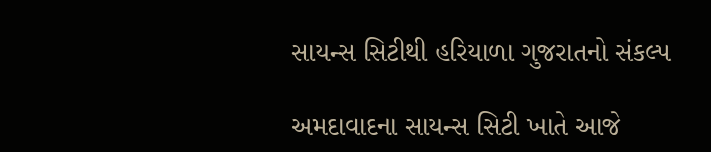સાયન્સ સિટીથી હરિયાળા ગુજરાતનો સંકલ્પ

અમદાવાદના સાયન્સ સિટી ખાતે આજે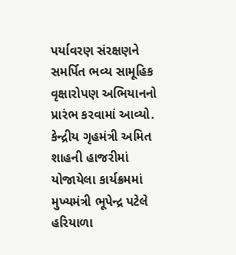પર્યાવરણ સંરક્ષણને સમર્પિત ભવ્ય સામૂહિક વૃક્ષારોપણ અભિયાનનો પ્રારંભ કરવામાં આવ્યો. કેન્દ્રીય ગૃહમંત્રી અમિત શાહની હાજરીમાં યોજાયેલા કાર્યક્રમમાં મુખ્યમંત્રી ભૂપેન્દ્ર પટેલે હરિયાળા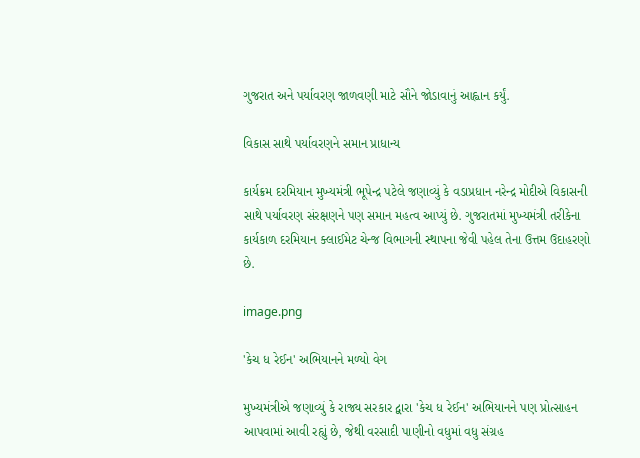ગુજરાત અને પર્યાવરણ જાળવણી માટે સૌને જોડાવાનું આહ્વાન કર્યું.

વિકાસ સાથે પર્યાવરણને સમાન પ્રાધાન્ય

કાર્યક્રમ દરમિયાન મુખ્યમંત્રી ભૂપેન્દ્ર પટેલે જણાવ્યું કે વડાપ્રધાન નરેન્દ્ર મોદીએ વિકાસની સાથે પર્યાવરણ સંરક્ષણને પણ સમાન મહત્વ આપ્યું છે. ગુજરાતમાં મુખ્યમંત્રી તરીકેના કાર્યકાળ દરમિયાન ક્લાઈમેટ ચેન્જ વિભાગની સ્થાપના જેવી પહેલ તેના ઉત્તમ ઉદાહરણો છે.

image.png

'કેચ ધ રેઈન' અભિયાનને મળ્યો વેગ

મુખ્યમંત્રીએ જણાવ્યું કે રાજ્ય સરકાર દ્વારા 'કેચ ધ રેઈન' અભિયાનને પણ પ્રોત્સાહન આપવામાં આવી રહ્યું છે, જેથી વરસાદી પાણીનો વધુમાં વધુ સંગ્રહ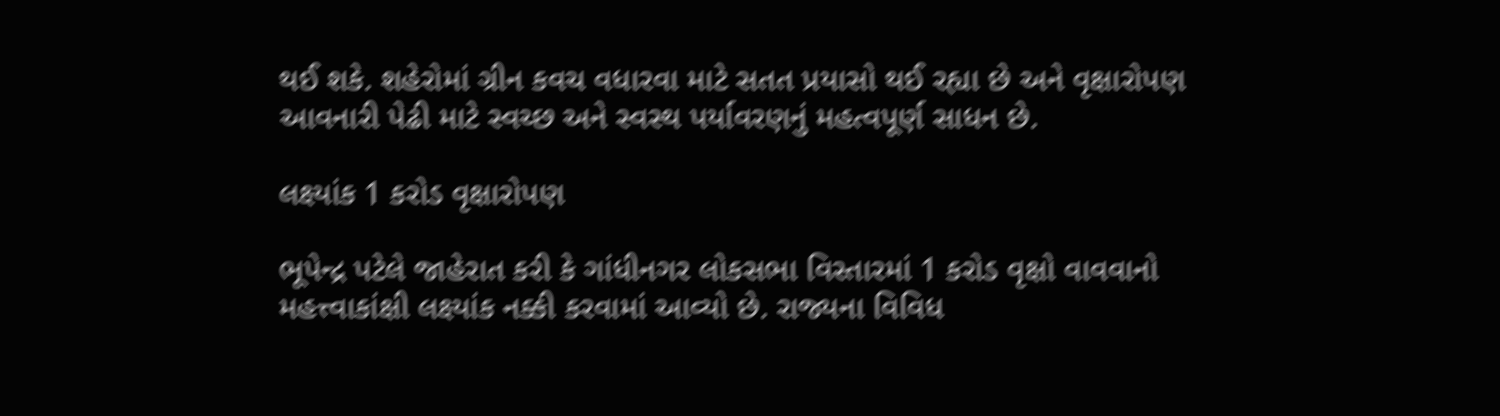થઈ શકે. શહેરોમાં ગ્રીન કવચ વધારવા માટે સતત પ્રયાસો થઈ રહ્યા છે અને વૃક્ષારોપણ આવનારી પેઢી માટે સ્વચ્છ અને સ્વસ્થ પર્યાવરણનું મહત્વપૂર્ણ સાધન છે.

લક્ષ્યાંક 1 કરોડ વૃક્ષારોપણ

ભૂપેન્દ્ર પટેલે જાહેરાત કરી કે ગાંધીનગર લોકસભા વિસ્તારમાં 1 કરોડ વૃક્ષો વાવવાનો મહત્ત્વાકાંક્ષી લક્ષ્યાંક નક્કી કરવામાં આવ્યો છે. રાજ્યના વિવિધ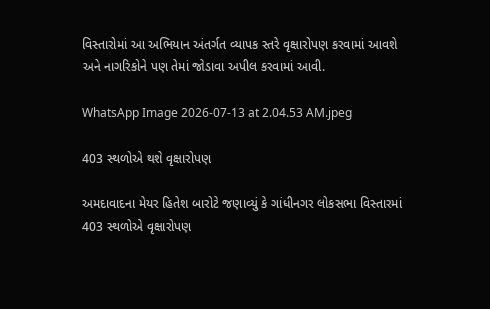વિસ્તારોમાં આ અભિયાન અંતર્ગત વ્યાપક સ્તરે વૃક્ષારોપણ કરવામાં આવશે અને નાગરિકોને પણ તેમાં જોડાવા અપીલ કરવામાં આવી.

WhatsApp Image 2026-07-13 at 2.04.53 AM.jpeg

403 સ્થળોએ થશે વૃક્ષારોપણ

અમદાવાદના મેયર હિતેશ બારોટે જણાવ્યું કે ગાંધીનગર લોકસભા વિસ્તારમાં 403 સ્થળોએ વૃક્ષારોપણ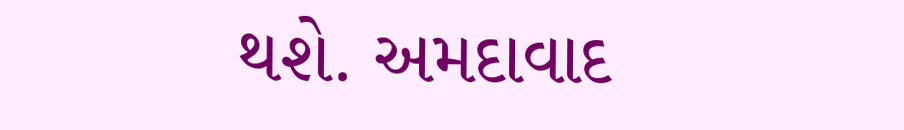થશે. અમદાવાદ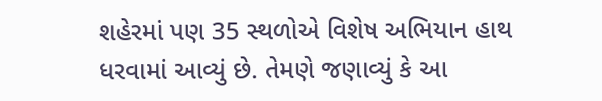શહેરમાં પણ 35 સ્થળોએ વિશેષ અભિયાન હાથ ધરવામાં આવ્યું છે. તેમણે જણાવ્યું કે આ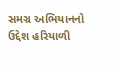સમગ્ર અભિયાનનો ઉદ્દેશ હરિયાળી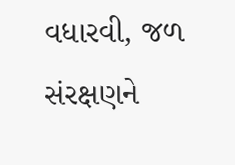વધારવી, જળ સંરક્ષણને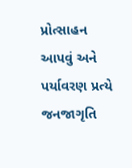પ્રોત્સાહન આપવું અને પર્યાવરણ પ્રત્યે જનજાગૃતિ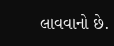લાવવાનો છે.